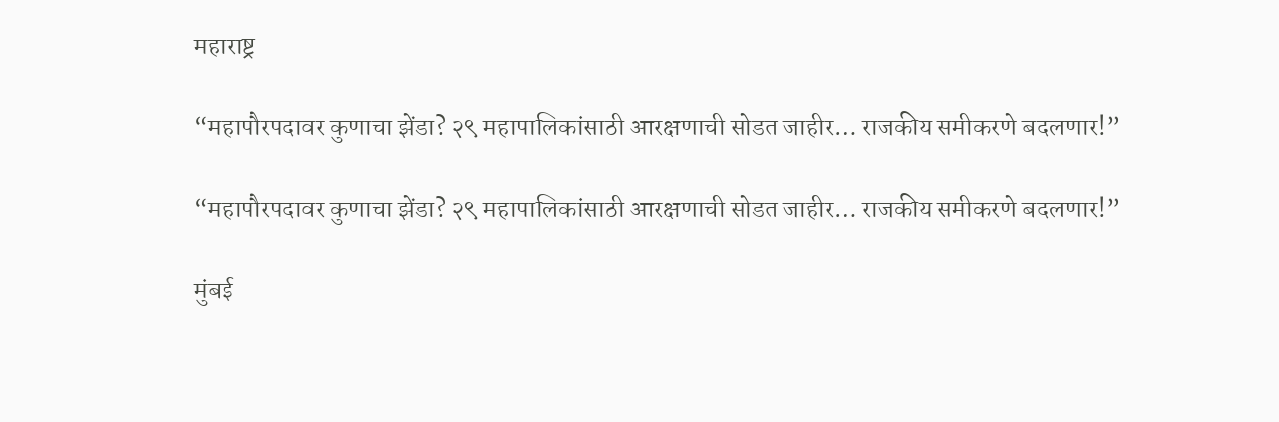महाराष्ट्र

“महापौरपदावर कुणाचा झेंडा? २९ महापालिकांसाठी आरक्षणाची सोडत जाहीर… राजकीय समीकरणे बदलणार!”

“महापौरपदावर कुणाचा झेंडा? २९ महापालिकांसाठी आरक्षणाची सोडत जाहीर… राजकीय समीकरणे बदलणार!”

मुंबई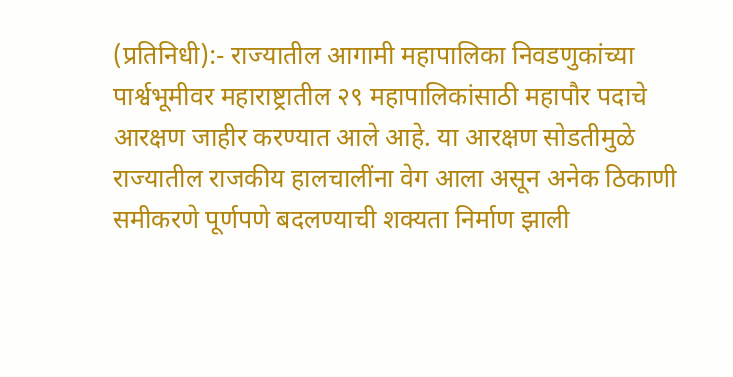(प्रतिनिधी):- राज्यातील आगामी महापालिका निवडणुकांच्या पार्श्वभूमीवर महाराष्ट्रातील २९ महापालिकांसाठी महापौर पदाचे आरक्षण जाहीर करण्यात आले आहे. या आरक्षण सोडतीमुळे राज्यातील राजकीय हालचालींना वेग आला असून अनेक ठिकाणी समीकरणे पूर्णपणे बदलण्याची शक्यता निर्माण झाली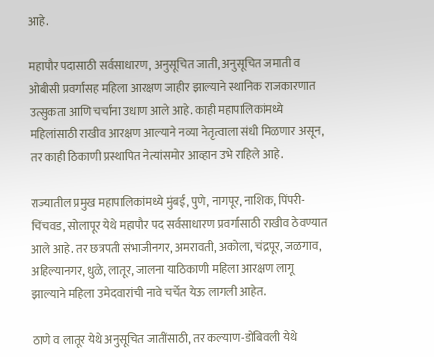आहे.

महापौर पदासाठी सर्वसाधारण, अनुसूचित जाती, अनुसूचित जमाती व ओबीसी प्रवर्गांसह महिला आरक्षण जाहीर झाल्याने स्थानिक राजकारणात उत्सुकता आणि चर्चांना उधाण आले आहे. काही महापालिकांमध्ये महिलांसाठी राखीव आरक्षण आल्याने नव्या नेतृत्वाला संधी मिळणार असून, तर काही ठिकाणी प्रस्थापित नेत्यांसमोर आव्हान उभे राहिले आहे.

राज्यातील प्रमुख महापालिकांमध्ये मुंबई, पुणे, नागपूर, नाशिक, पिंपरी-चिंचवड, सोलापूर येथे महापौर पद सर्वसाधारण प्रवर्गासाठी राखीव ठेवण्यात आले आहे. तर छत्रपती संभाजीनगर, अमरावती, अकोला, चंद्रपूर, जळगाव, अहिल्यानगर, धुळे, लातूर, जालना याठिकाणी महिला आरक्षण लागू झाल्याने महिला उमेदवारांची नावे चर्चेत येऊ लागली आहेत.

ठाणे व लातूर येथे अनुसूचित जातींसाठी, तर कल्याण-डोंबिवली येथे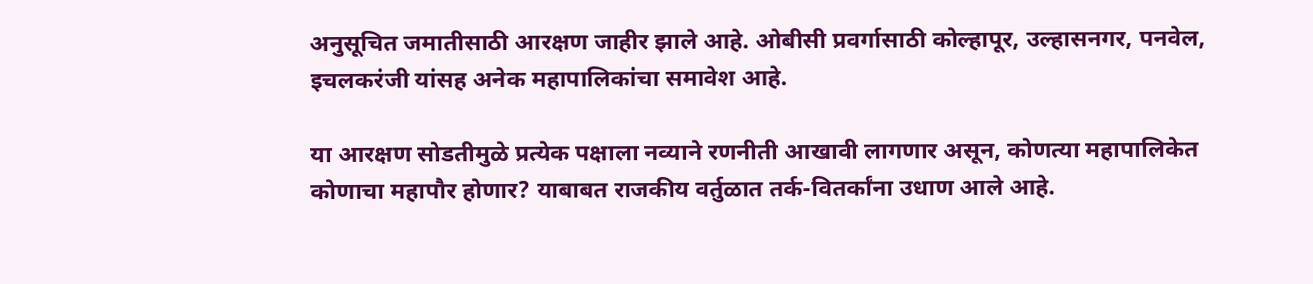अनुसूचित जमातीसाठी आरक्षण जाहीर झाले आहे. ओबीसी प्रवर्गासाठी कोल्हापूर, उल्हासनगर, पनवेल, इचलकरंजी यांसह अनेक महापालिकांचा समावेश आहे.

या आरक्षण सोडतीमुळे प्रत्येक पक्षाला नव्याने रणनीती आखावी लागणार असून, कोणत्या महापालिकेत कोणाचा महापौर होणार? याबाबत राजकीय वर्तुळात तर्क-वितर्कांना उधाण आले आहे.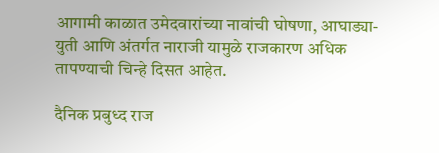आगामी काळात उमेदवारांच्या नावांची घोषणा, आघाड्या-युती आणि अंतर्गत नाराजी यामुळे राजकारण अधिक तापण्याची चिन्हे दिसत आहेत.

दैनिक प्रबुध्द राज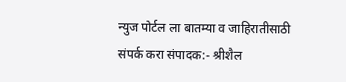न्युज पोर्टल ला बातम्या व जाहिरातीसाठी संपर्क करा संपादक:- श्रीशैल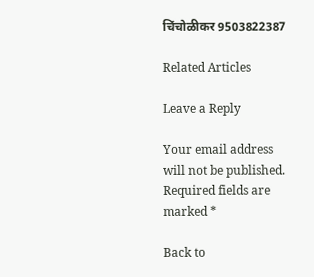चिंचोळीकर 9503822387

Related Articles

Leave a Reply

Your email address will not be published. Required fields are marked *

Back to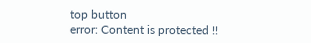top button
error: Content is protected !!